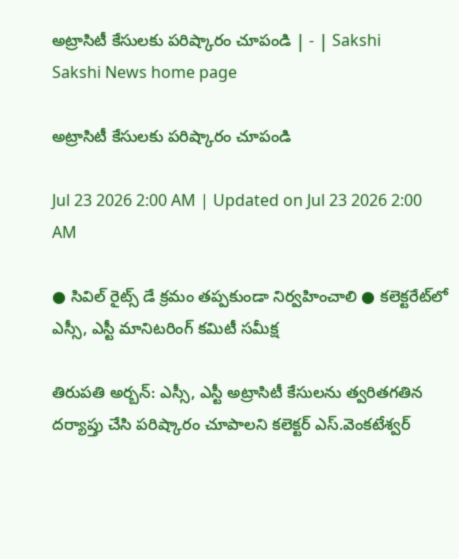అట్రాసిటీ కేసులకు పరిష్కారం చూపండి | - | Sakshi
Sakshi News home page

అట్రాసిటీ కేసులకు పరిష్కారం చూపండి

Jul 23 2026 2:00 AM | Updated on Jul 23 2026 2:00 AM

● సివిల్‌ రైట్స్‌ డే క్రమం తప్పకుండా నిర్వహించాలి ● కలెక్టరేట్‌లో ఎస్సీ, ఎస్టీ మానిటరింగ్‌ కమిటీ సమీక్ష

తిరుపతి అర్బన్‌: ఎస్సీ, ఎస్టీ అట్రాసిటీ కేసులను త్వరితగతిన దర్యాప్తు చేసి పరిష్కారం చూపాలని కలెక్టర్‌ ఎస్‌.వెంకటేశ్వర్‌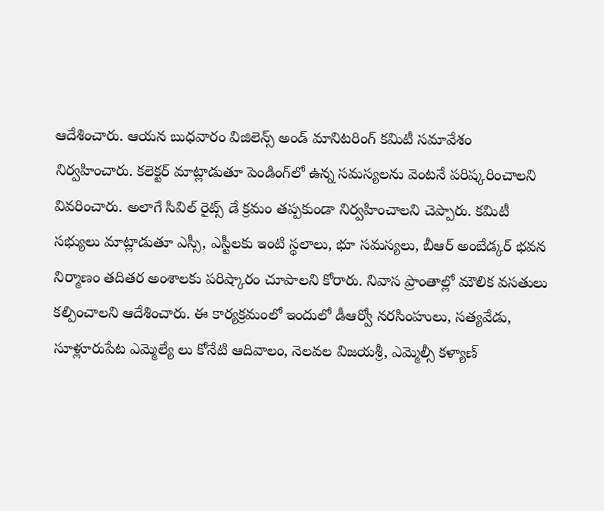ఆదేశించారు. ఆయన బుధవారం విజిలెన్స్‌ అండ్‌ మానిటరింగ్‌ కమిటీ సమావేశం నిర్వహించారు. కలెక్టర్‌ మాట్లాడుతూ పెండింగ్‌లో ఉన్న సమస్యలను వెంటనే పరిష్కరించాలని వివరించారు. అలాగే సివిల్‌ రైట్స్‌ డే క్రమం తప్పకుండా నిర్వహించాలని చెప్పారు. కమిటీ సభ్యులు మాట్లాడుతూ ఎస్సీ, ఎస్టీలకు ఇంటి స్థలాలు, భూ సమస్యలు, బీఆర్‌ అంబేడ్కర్‌ భవన నిర్మాణం తదితర అంశాలకు పరిష్కారం చూపాలని కోరారు. నివాస ప్రాంతాల్లో మౌలిక వసతులు కల్పించాలని ఆదేశించారు. ఈ కార్యక్రమంలో ఇందులో డీఆర్వో నరసింహులు, సత్యవేడు, సూళ్లూరుపేట ఎమ్మెల్యే లు కోనేటి ఆదివాలం, నెలవల విజయశ్రీ, ఎమ్మెల్సీ కళ్యాణ్‌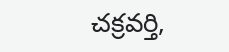చక్రవర్తి,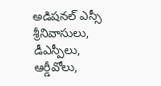అడిషనల్‌ ఎస్సీ శ్రీనివాసులు, డీఎస్పీలు, ఆర్డీవోలు,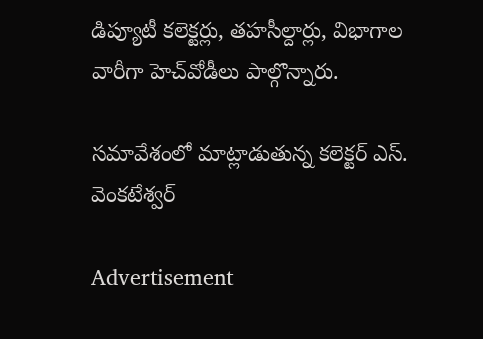డిప్యూటీ కలెక్టర్లు, తహసీల్దార్లు, విభాగాల వారీగా హెచ్‌వోడీలు పాల్గొన్నారు.

సమావేశంలో మాట్లాడుతున్న కలెక్టర్‌ ఎస్‌. వెంకటేశ్వర్‌

Advertisement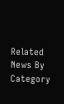Related News By Category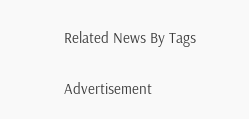Related News By Tags

Advertisement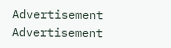Advertisement
Advertisement